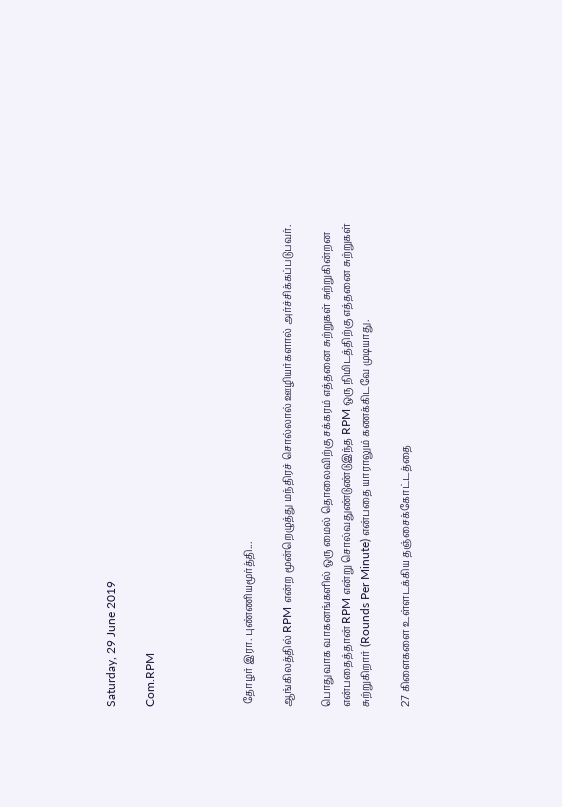Saturday, 29 June 2019

Com.RPM




 தோழர் இரா. புண்ணியமூர்த்தி...

ஆங்கிலத்தில் RPM என்ற மூன்றெழுத்து மந்திரச் சொல்லால் ஊழியர்களால் அர்ச்சிக்கப்படுபவர்.

பொதுவாக வாகனங்களில் ஒரு மைல் தொலைவிற்கு சக்கரம் எத்தனை சுற்றுகள் சுற்றுகின்றன என்பதைத்தான் RPM என்று சொல்வதுண்டுண்டுஇந்த RPM ஒரு நிமிடத்திற்கு எத்தனை சுற்றுகள் சுற்றுகிறார் (Rounds Per Minute) என்பதை யாராலும் கணக்கிடவே முடியாது.

27 கிளைகளை உள்ளடக்கிய தஞ்சைக்கோட்டத்தை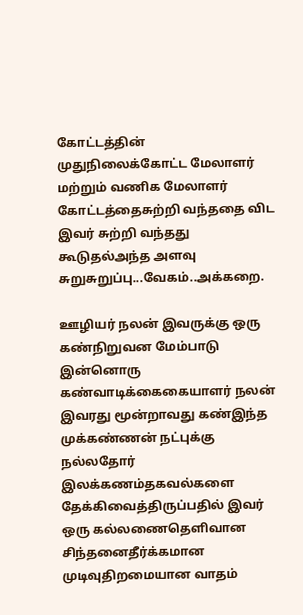கோட்டத்தின் முதுநிலைக்கோட்ட மேலாளர் மற்றும் வணிக மேலாளர் கோட்டத்தைசுற்றி வந்ததை விட இவர் சுற்றி வந்தது கூடுதல்அந்த அளவு சுறுசுறுப்பு...வேகம்..அக்கறை.

ஊழியர் நலன் இவருக்கு ஒரு கண்நிறுவன மேம்பாடு இன்னொரு கண்வாடிக்கைகையாளர் நலன்  இவரது மூன்றாவது கண்இந்த முக்கண்ணன் நட்புக்கு நல்லதோர் இலக்கணம்தகவல்களை தேக்கிவைத்திருப்பதில் இவர் ஒரு கல்லணைதெளிவான சிந்தனைதீர்க்கமான முடிவுதிறமையான வாதம்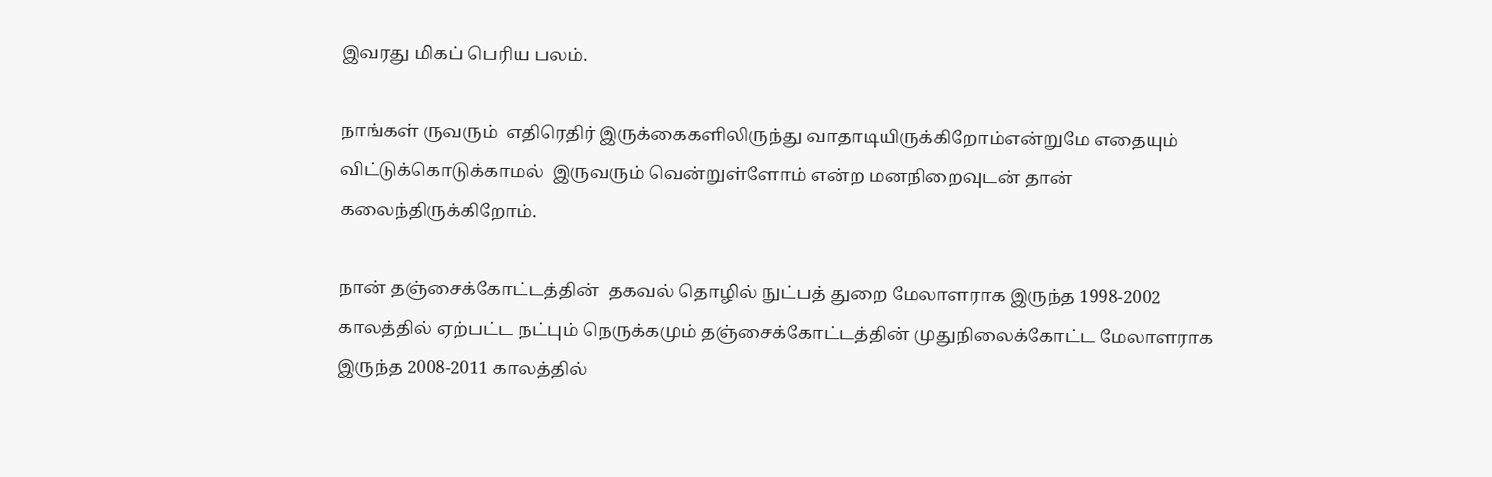இவரது மிகப் பெரிய பலம்.

நாங்கள் ருவரும்  எதிரெதிர் இருக்கைகளிலிருந்து வாதாடியிருக்கிறோம்என்றுமே எதையும் விட்டுக்கொடுக்காமல்  இருவரும் வென்றுள்ளோம் என்ற மனநிறைவுடன் தான் கலைந்திருக்கிறோம்.

நான் தஞ்சைக்கோட்டத்தின்  தகவல் தொழில் நுட்பத் துறை மேலாளராக இருந்த 1998-2002 காலத்தில் ஏற்பட்ட நட்பும் நெருக்கமும் தஞ்சைக்கோட்டத்தின் முதுநிலைக்கோட்ட மேலாளராக இருந்த 2008-2011 காலத்தில்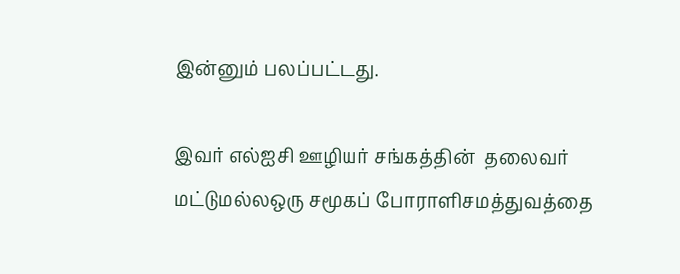இன்னும் பலப்பட்டது.

இவர் எல்ஐசி ஊழியர் சங்கத்தின்  தலைவர் மட்டுமல்லஒரு சமூகப் போராளிசமத்துவத்தை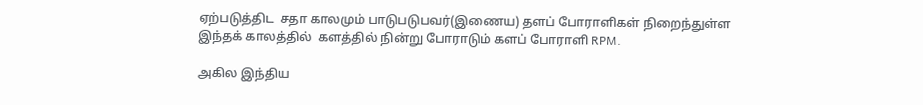ஏற்படுத்திட  சதா காலமும் பாடுபடுபவர்(இணைய) தளப் போராளிகள் நிறைந்துள்ள இந்தக் காலத்தில்  களத்தில் நின்று போராடும் களப் போராளி RPM.

அகில இந்திய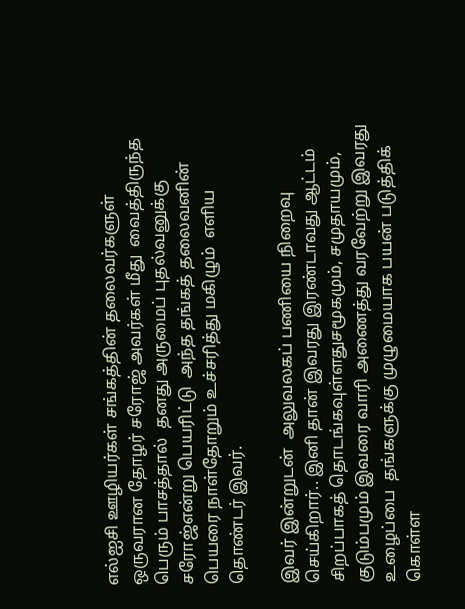எல்ஐசி ஊழியர்கள் சங்கத்தின் தலைவர்களுள் ஒருவரான தோழர் சரோஜ் அவர்கள் மீது  வைத்திருந்த பெரும் பாசத்தால்  தனது அருமைப் புதல்வனுக்கு  சரோஜ்என்று பெயரிட்டு  அந்த தங்கத் தலைவனின் பெயரை நாள்தோறும் உச்சரித்து மகிழும்  எளிய தொண்டர் இவர்.

இவர் இன்றுடன்  அலுவலகப் பணியை நிறைவு செய்கிறார்.. இனி தான் இவரது இரண்டாவது ஆட்டம்  சிறப்பாகத் தொடங்கவுள்ளதுசமூகமும், சமுதாயமும், குடும்பமும் இவரை வாரி அணைத்து வரவேற்று இவரது உழைப்பை  தங்களுக்கு முழுமையாக பயன் படுத்திக் கொள்ள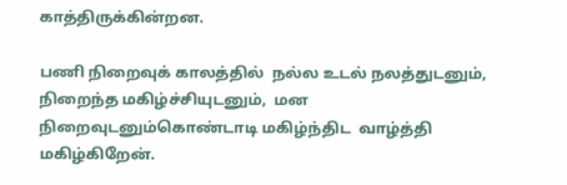காத்திருக்கின்றன.

பணி நிறைவுக் காலத்தில்  நல்ல உடல் நலத்துடனும்,  நிறைந்த மகிழ்ச்சியுடனும்,  மன நிறைவுடனும்கொண்டாடி மகிழ்ந்திட  வாழ்த்தி மகிழ்கிறேன்.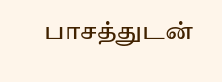பாசத்துடன்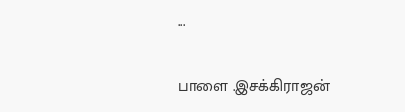...

பாளை .இசக்கிராஜன்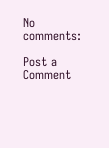No comments:

Post a Comment